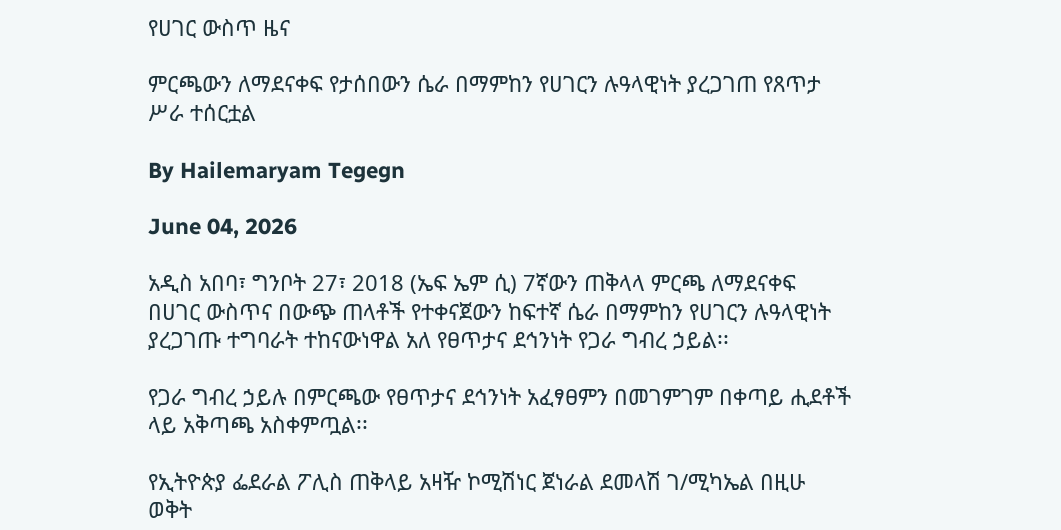የሀገር ውስጥ ዜና

ምርጫውን ለማደናቀፍ የታሰበውን ሴራ በማምከን የሀገርን ሉዓላዊነት ያረጋገጠ የጸጥታ ሥራ ተሰርቷል

By Hailemaryam Tegegn

June 04, 2026

አዲስ አበባ፣ ግንቦት 27፣ 2018 (ኤፍ ኤም ሲ) 7ኛውን ጠቅላላ ምርጫ ለማደናቀፍ በሀገር ውስጥና በውጭ ጠላቶች የተቀናጀውን ከፍተኛ ሴራ በማምከን የሀገርን ሉዓላዊነት ያረጋገጡ ተግባራት ተከናውነዋል አለ የፀጥታና ደኅንነት የጋራ ግብረ ኃይል፡፡

የጋራ ግብረ ኃይሉ በምርጫው የፀጥታና ደኅንነት አፈፃፀምን በመገምገም በቀጣይ ሒደቶች ላይ አቅጣጫ አስቀምጧል፡፡

የኢትዮጵያ ፌደራል ፖሊስ ጠቅላይ አዛዥ ኮሚሽነር ጀነራል ደመላሽ ገ/ሚካኤል በዚሁ ወቅት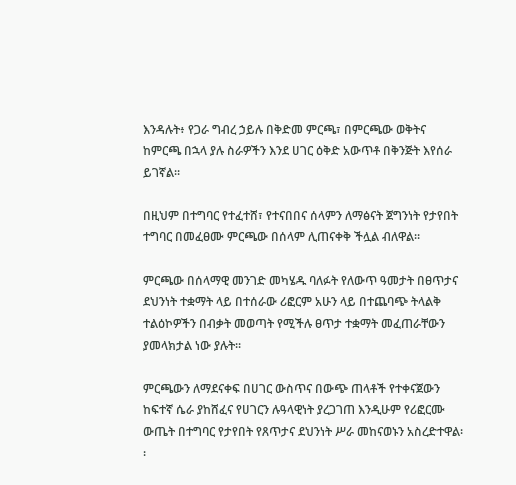እንዳሉት፥ የጋራ ግብረ ኃይሉ በቅድመ ምርጫ፣ በምርጫው ወቅትና ከምርጫ በኋላ ያሉ ስራዎችን እንደ ሀገር ዕቅድ አውጥቶ በቅንጅት እየሰራ ይገኛል፡፡

በዚህም በተግባር የተፈተሸ፣ የተናበበና ሰላምን ለማፅናት ጀግንነት የታየበት ተግባር በመፈፀሙ ምርጫው በሰላም ሊጠናቀቅ ችሏል ብለዋል።

ምርጫው በሰላማዊ መንገድ መካሄዱ ባለፉት የለውጥ ዓመታት በፀጥታና ደህንነት ተቋማት ላይ በተሰራው ሪፎርም አሁን ላይ በተጨባጭ ትላልቅ ተልዕኮዎችን በብቃት መወጣት የሚችሉ ፀጥታ ተቋማት መፈጠራቸውን ያመላክታል ነው ያሉት፡፡

ምርጫውን ለማደናቀፍ በሀገር ውስጥና በውጭ ጠላቶች የተቀናጀውን ከፍተኛ ሴራ ያከሸፈና የሀገርን ሉዓላዊነት ያረጋገጠ እንዲሁም የሪፎርሙ ውጤት በተግባር የታየበት የጸጥታና ደህንነት ሥራ መከናወኑን አስረድተዋል፡፡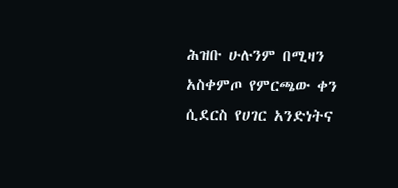ሕዝቡ ሁሉንም በሚዛን አስቀምጦ የምርጫው ቀን ሲደርስ የሀገር አንድነትና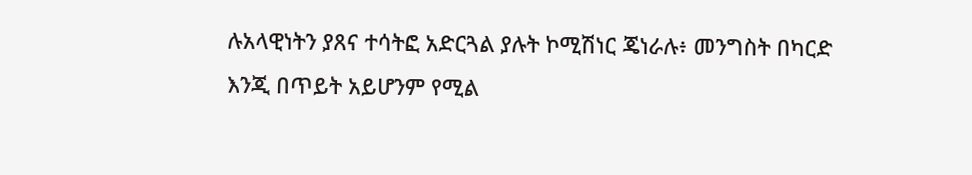ሉአላዊነትን ያጸና ተሳትፎ አድርጓል ያሉት ኮሚሽነር ጄነራሉ፥ መንግስት በካርድ እንጂ በጥይት አይሆንም የሚል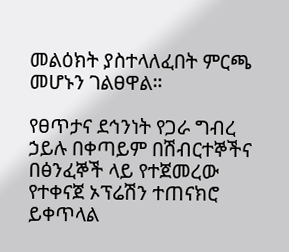መልዕክት ያስተላለፈበት ምርጫ መሆኑን ገልፀዋል።

የፀጥታና ደኅንነት የጋራ ግብረ ኃይሉ በቀጣይም በሽብርተኞችና በፅንፈኞች ላይ የተጀመረው የተቀናጀ ኦፕሬሽን ተጠናክሮ ይቀጥላል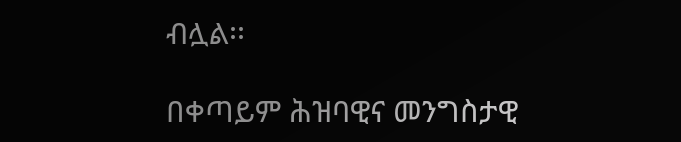ብሏል፡፡

በቀጣይም ሕዝባዊና መንግስታዊ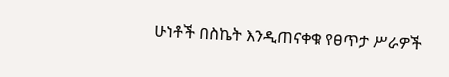ሁነቶች በስኬት እንዲጠናቀቁ የፀጥታ ሥራዎች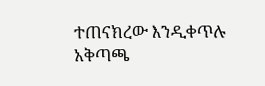ተጠናክረው እንዲቀጥሉ አቅጣጫ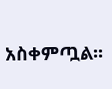አስቀምጧል፡፡